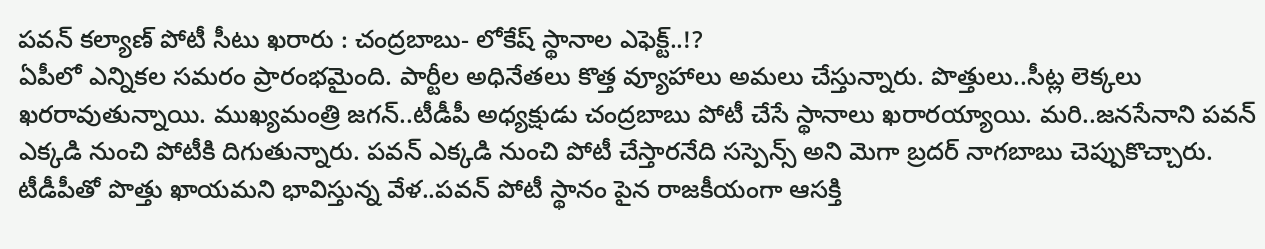పవన్ కల్యాణ్ పోటీ సీటు ఖరారు : చంద్రబాబు- లోకేష్ స్థానాల ఎఫెక్ట్..!?
ఏపీలో ఎన్నికల సమరం ప్రారంభమైంది. పార్టీల అధినేతలు కొత్త వ్యూహాలు అమలు చేస్తున్నారు. పొత్తులు..సీట్ల లెక్కలు ఖరరావుతున్నాయి. ముఖ్యమంత్రి జగన్..టీడీపీ అధ్యక్షుడు చంద్రబాబు పోటీ చేసే స్థానాలు ఖరారయ్యాయి. మరి..జనసేనాని పవన్ ఎక్కడి నుంచి పోటీకి దిగుతున్నారు. పవన్ ఎక్కడి నుంచి పోటీ చేస్తారనేది సస్పెన్స్ అని మెగా బ్రదర్ నాగబాబు చెప్పుకొచ్చారు. టీడీపీతో పొత్తు ఖాయమని భావిస్తున్న వేళ..పవన్ పోటీ స్థానం పైన రాజకీయంగా ఆసక్తి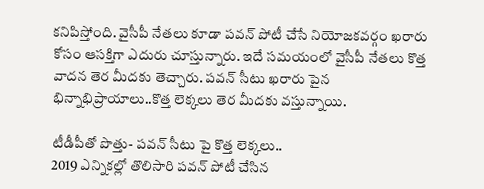కనిపిస్తోంది. వైసీపీ నేతలు కూడా పవన్ పోటీ చేసే నియోజకవర్గం ఖరారు కోసం ఆసక్తిగా ఎదురు చూస్తున్నారు. ఇదే సమయంలో వైసీపీ నేతలు కొత్త వాదన తెర మీదకు తెచ్చారు. పవన్ సీటు ఖరారు పైన భిన్నాభిప్రాయాలు..కొత్త లెక్కలు తెర మీదకు వస్తున్నాయి.

టీడీపీతో పొత్తు- పవన్ సీటు పై కొత్త లెక్కలు..
2019 ఎన్నికల్లో తొలిసారి పవన్ పోటీ చేసిన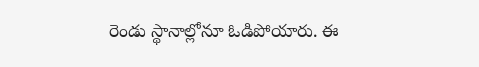రెండు స్థానాల్లోనూ ఓడిపోయారు. ఈ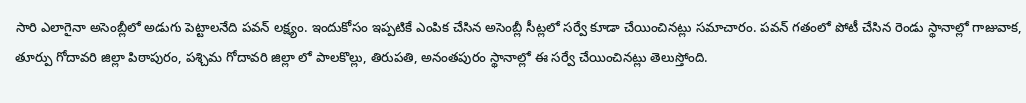సారి ఎలాగైనా అసెంబ్లీలో అడుగు పెట్టాలనేది పవన్ లక్ష్యం. ఇందుకోసం ఇప్పటికే ఎంపిక చేసిన అసెంబ్లీ సీట్లలో సర్వే కూడా చేయించినట్లు సమాచారం. పవన్ గతంలో పోటీ చేసిన రెండు స్థానాల్లో గాజువాక, తూర్పు గోదావరి జిల్లా పిఠాపురం, పశ్చిమ గోదావరి జిల్లా లో పాలకొల్లు, తిరుపతి, అనంతపురం స్థానాల్లో ఈ సర్వే చేయించినట్లు తెలుస్తోంది.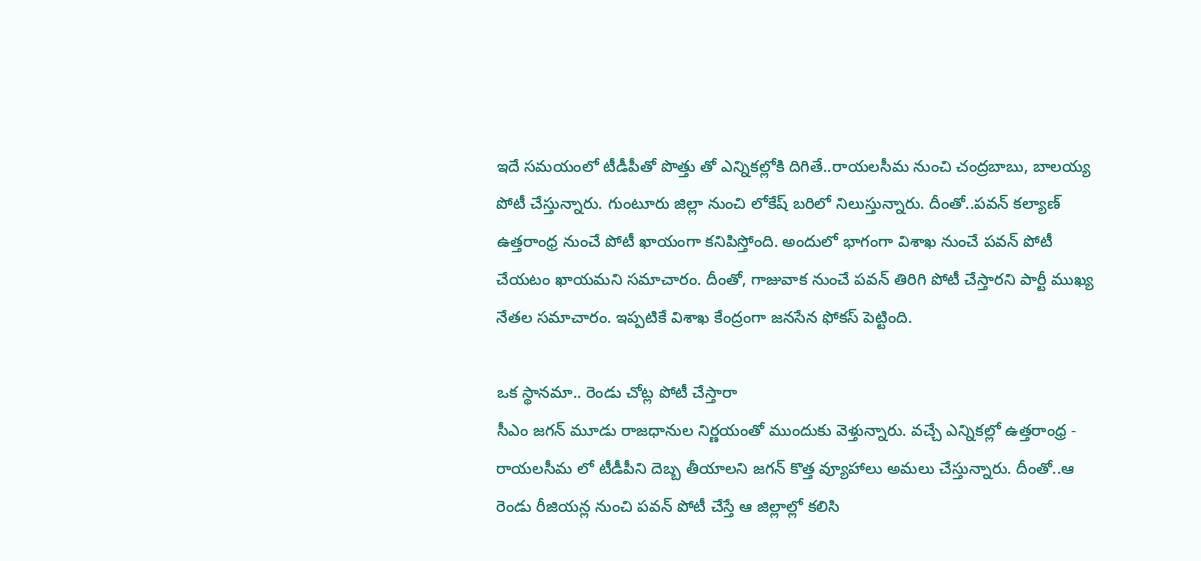ఇదే సమయంలో టీడీపీతో పొత్తు తో ఎన్నికల్లోకి దిగితే..రాయలసీమ నుంచి చంద్రబాబు, బాలయ్య పోటీ చేస్తున్నారు. గుంటూరు జిల్లా నుంచి లోకేష్ బరిలో నిలుస్తున్నారు. దీంతో..పవన్ కల్యాణ్ ఉత్తరాంధ్ర నుంచే పోటీ ఖాయంగా కనిపిస్తోంది. అందులో భాగంగా విశాఖ నుంచే పవన్ పోటీ చేయటం ఖాయమని సమాచారం. దీంతో, గాజువాక నుంచే పవన్ తిరిగి పోటీ చేస్తారని పార్టీ ముఖ్య నేతల సమాచారం. ఇప్పటికే విశాఖ కేంద్రంగా జనసేన ఫోకస్ పెట్టింది.

ఒక స్థానమా.. రెండు చోట్ల పోటీ చేస్తారా
సీఎం జగన్ మూడు రాజధానుల నిర్ణయంతో ముందుకు వెళ్తున్నారు. వచ్చే ఎన్నికల్లో ఉత్తరాంధ్ర - రాయలసీమ లో టీడీపీని దెబ్బ తీయాలని జగన్ కొత్త వ్యూహాలు అమలు చేస్తున్నారు. దీంతో..ఆ రెండు రీజియన్ల నుంచి పవన్ పోటీ చేస్తే ఆ జిల్లాల్లో కలిసి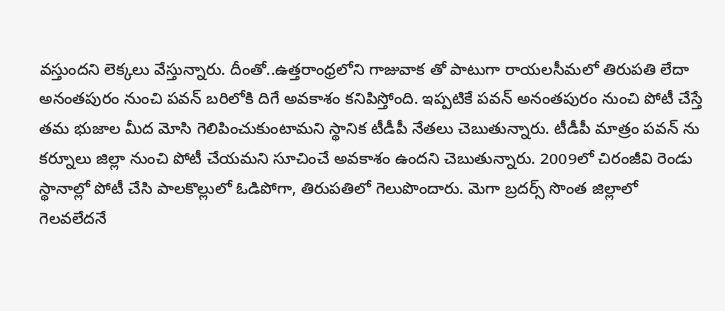వస్తుందని లెక్కలు వేస్తున్నారు. దీంతో..ఉత్తరాంధ్రలోని గాజువాక తో పాటుగా రాయలసీమలో తిరుపతి లేదా అనంతపురం నుంచి పవన్ బరిలోకి దిగే అవకాశం కనిపిస్తోంది. ఇప్పటికే పవన్ అనంతపురం నుంచి పోటీ చేస్తే తమ భుజాల మీద మోసి గెలిపించుకుంటామని స్థానిక టీడీపీ నేతలు చెబుతున్నారు. టీడీపీ మాత్రం పవన్ ను కర్నూలు జిల్లా నుంచి పోటీ చేయమని సూచించే అవకాశం ఉందని చెబుతున్నారు. 2009లో చిరంజీవి రెండు స్థానాల్లో పోటీ చేసి పాలకొల్లులో ఓడిపోగా, తిరుపతిలో గెలుపొందారు. మెగా బ్రదర్స్ సొంత జిల్లాలో గెలవలేదనే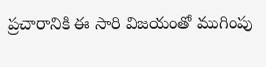ప్రచారానికి ఈ సారి విజయంతో ముగింపు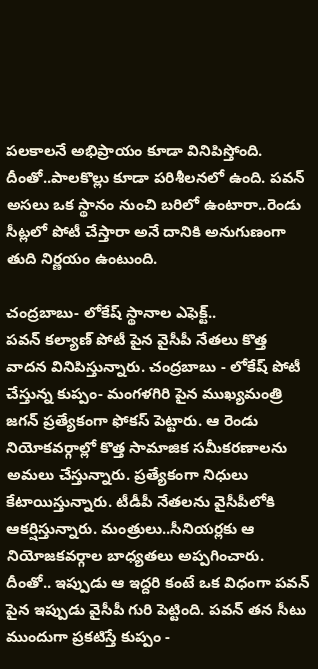పలకాలనే అభిప్రాయం కూడా వినిపిస్తోంది. దీంతో..పాలకొల్లు కూడా పరిశీలనలో ఉంది. పవన్ అసలు ఒక స్థానం నుంచి బరిలో ఉంటారా..రెండు సీట్లలో పోటీ చేస్తారా అనే దానికి అనుగుణంగా తుది నిర్ణయం ఉంటుంది.

చంద్రబాబు- లోకేష్ స్థానాల ఎఫెక్ట్..
పవన్ కల్యాణ్ పోటీ పైన వైసీపీ నేతలు కొత్త వాదన వినిపిస్తున్నారు. చంద్రబాబు - లోకేష్ పోటీ చేస్తున్న కుప్పం- మంగళగిరి పైన ముఖ్యమంత్రి జగన్ ప్రత్యేకంగా ఫోకస్ పెట్టారు. ఆ రెండు నియోకవర్గాల్లో కొత్త సామాజిక సమీకరణాలను అమలు చేస్తున్నారు. ప్రత్యేకంగా నిధులు కేటాయిస్తున్నారు. టీడీపీ నేతలను వైసీపీలోకి ఆకర్షిస్తున్నారు. మంత్రులు..సీనియర్లకు ఆ నియోజకవర్గాల బాధ్యతలు అప్పగించారు. దీంతో.. ఇప్పుడు ఆ ఇద్దరి కంటే ఒక విధంగా పవన్ పైన ఇప్పుడు వైసీపీ గురి పెట్టింది. పవన్ తన సీటు ముందుగా ప్రకటిస్తే కుప్పం -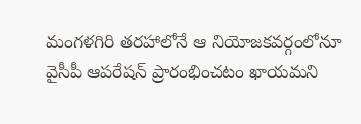మంగళగిరి తరహాలోనే ఆ నియోజకవర్గంలోనూ వైసీపీ ఆపరేషన్ ప్రారంభించటం ఖాయమని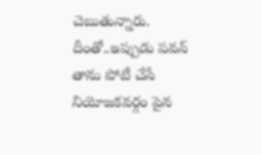చెబుతున్నారు. దీంతో..ఇప్పుడు పవన్ తాను పోటీ చేసే నియోజకవర్గం పైన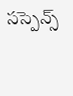సస్పెన్స్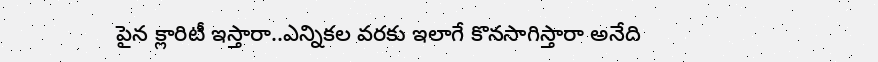పైన క్లారిటీ ఇస్తారా..ఎన్నికల వరకు ఇలాగే కొనసాగిస్తారా అనేది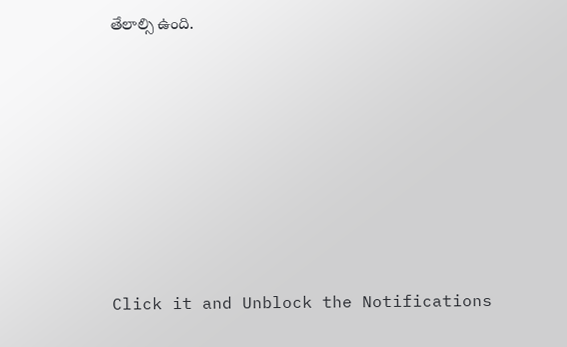తేలాల్సి ఉంది.












Click it and Unblock the Notifications